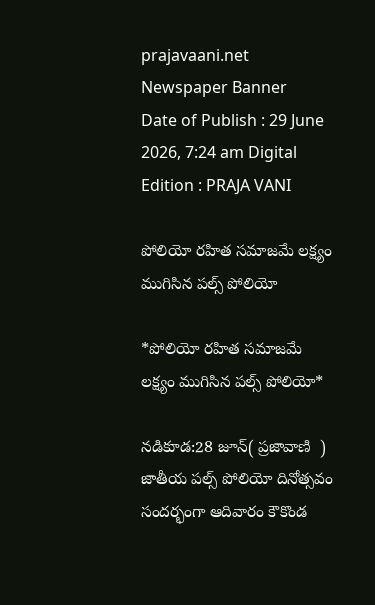prajavaani.net
Newspaper Banner
Date of Publish : 29 June 2026, 7:24 am Digital Edition : PRAJA VANI

పోలియో రహిత సమాజమే లక్ష్యం ముగిసిన పల్స్ పోలియో

*పోలియో రహిత సమాజమే లక్ష్యం ముగిసిన పల్స్ పోలియో*

నడికూడ:28 జూన్( ప్రజావాణి  )  జాతీయ పల్స్ పోలియో దినోత్సవం సందర్భంగా ఆదివారం కౌకొండ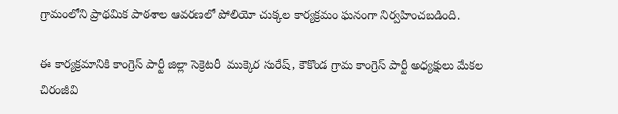గ్రామంలోని ప్రాథమిక పాఠశాల ఆవరణలో పోలియో చుక్కల కార్యక్రమం ఘనంగా నిర్వహించబడింది.

ఈ కార్యక్రమానికి కాంగ్రెస్ పార్టీ జిల్లా సెక్రెటరీ  ముక్కెర సురేష్, కౌకొండ గ్రామ కాంగ్రెస్ పార్టీ అధ్యక్షులు మేకల చిరంజీవి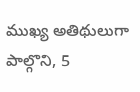ముఖ్య అతిథులుగా పాల్గొని, 5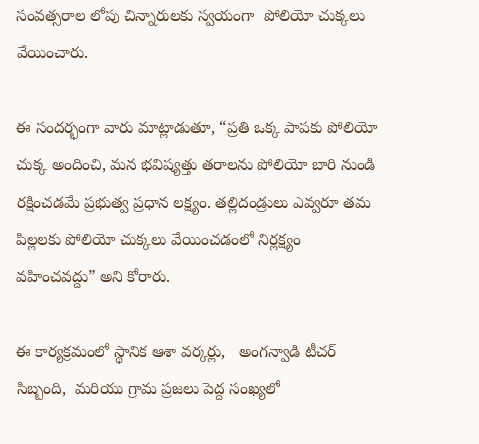సంవత్సరాల లోపు చిన్నారులకు స్వయంగా  పోలియో చుక్కలు వేయించారు.

ఈ సందర్భంగా వారు మాట్లాడుతూ, “ప్రతి ఒక్క పాపకు పోలియో చుక్క అందించి, మన భవిష్యత్తు తరాలను పోలియో బారి నుండి రక్షించడమే ప్రభుత్వ ప్రధాన లక్ష్యం. తల్లిదండ్రులు ఎవ్వరూ తమ పిల్లలకు పోలియో చుక్కలు వేయించడంలో నిర్లక్ష్యం వహించవద్దు” అని కోరారు.

ఈ కార్యక్రమంలో స్థానిక ఆశా వర్కర్లు,   అంగన్వాడి టీచర్ సిబ్బంది,  మరియు గ్రామ ప్రజలు పెద్ద సంఖ్యలో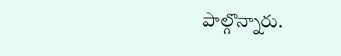పాల్గొన్నారు.